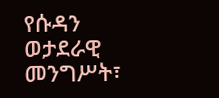የሱዳን ወታደራዊ መንግሥት፣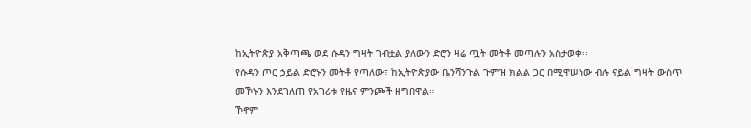ከኢትዮጵያ አቅጣጫ ወደ ሱዳን ግዛት ገብቷል ያለውን ድሮን ዛሬ ጧት መትቶ መጣሉን አስታወቀ፡፡
የሱዳን ጦር ኃይል ድሮኑን መትቶ የጣለው፣ ከኢትዮጵያው ቤንሻንጉል ጉምዝ ክልል ጋር በሚዋሠነው ብሉ ናይል ግዛት ውስጥ መኾኑን እንደገለጠ የአገሪቱ የዜና ምንጮች ዘግበዋል።
ኾኖም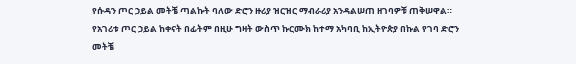የሱዳን ጦር ኃይል መትቼ ጣልኩት ባለው ድሮን ዙሪያ ዝርዝር ማብራሪያ አንዳልሠጠ ዘገባዎቹ ጠቅሠዋል።
የአገሪቱ ጦር ኃይል ከቀናት በፊትም በዚሁ ግዛት ውስጥ ኩርሙክ ከተማ አካባቢ ከኢትዮጵያ በኩል የገባ ድሮን መትቼ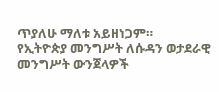ጥያለሁ ማለቱ አይዘነጋም።
የኢትዮጵያ መንግሥት ለሱዳን ወታደራዊ መንግሥት ውንጀላዎች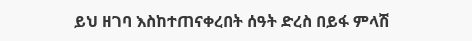ይህ ዘገባ እስከተጠናቀረበት ሰዓት ድረስ በይፋ ምላሽ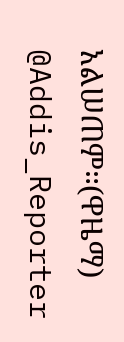አልሠጠም።(ዋዜማ)
@Addis_Reporter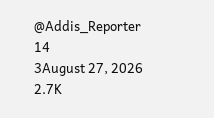@Addis_Reporter
14
3August 27, 2026 2.7K